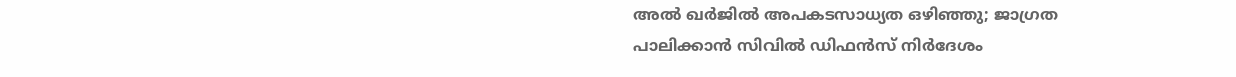അൽ ഖർജിൽ അപകടസാധ്യത ഒഴിഞ്ഞു; ജാഗ്രത പാലിക്കാൻ സിവിൽ ഡിഫൻസ് നിർദേശം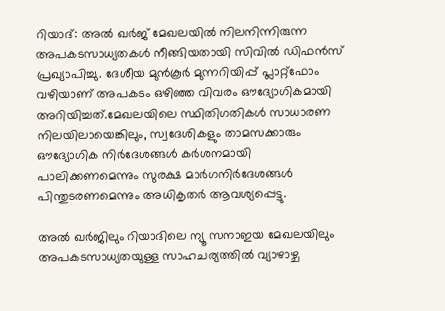റിയാദ്: അൽ ഖർജ് മേഖലയിൽ നിലനിന്നിരുന്ന അപകടസാധ്യതകൾ നീങ്ങിയതായി സിവിൽ ഡിഫൻസ് പ്രഖ്യാപിച്ചു. ദേശീയ മുൻകൂർ മുന്നറിയിപ്പ് പ്ലാറ്റ്‌ഫോം വഴിയാണ് അപകടം ഒഴിഞ്ഞ വിവരം ഔദ്യോഗികമായി അറിയിച്ചത്.മേഖലയിലെ സ്ഥിതിഗതികൾ സാധാരണ നിലയിലായെങ്കിലും, സ്വദേശികളും താമസക്കാരും ഔദ്യോഗിക നിർദേശങ്ങൾ കർശനമായി പാലിക്കണമെന്നും സുരക്ഷ മാർഗനിർദേശങ്ങൾ പിന്തുടരണമെന്നും അധികൃതർ ആവശ്യപ്പെട്ടു.

അൽ ഖർജിലും റിയാദിലെ ന്യൂ സനാഇയ മേഖലയിലും അപകടസാധ്യതയുള്ള സാഹചര്യത്തിൽ വ്യാഴാഴ്ച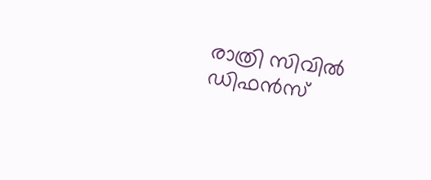രാത്രി സിവിൽ ഡിഫൻസ്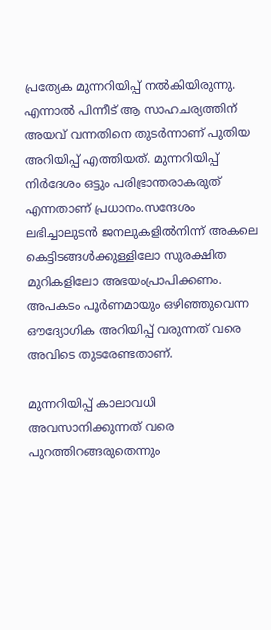പ്രത്യേക മുന്നറിയിപ്പ് നൽകിയിരുന്നു. എന്നാൽ പിന്നീട് ആ സാഹചര്യത്തിന് അയവ് വന്നതിനെ തുടർന്നാണ് പുതിയ അറിയിപ്പ് എത്തിയത്. മുന്നറിയിപ്പ് നിർദേശം ഒട്ടും പരിഭ്രാന്തരാകരുത് എന്നതാണ് പ്രധാനം.സന്ദേശം ലഭിച്ചാലുടൻ ജനലുകളിൽനിന്ന് അകലെ കെട്ടിടങ്ങൾക്കുള്ളിലോ സുരക്ഷിത മുറികളിലോ അഭയംപ്രാപിക്കണം. അപകടം പൂർണമായും ഒഴിഞ്ഞുവെന്ന ഔദ്യോഗിക അറിയിപ്പ് വരുന്നത് വരെ അവിടെ തുടരേണ്ടതാണ്.

മുന്നറിയിപ്പ് കാലാവധി അവസാനിക്കുന്നത് വരെ പുറത്തിറങ്ങരുതെന്നും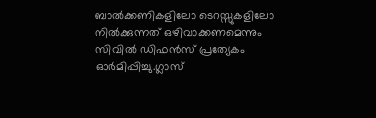ബാൽക്കണികളിലോ ടെറസ്സുകളിലോ നിൽക്കുന്നത് ഒഴിവാക്കണമെന്നും സിവിൽ ഡിഫൻസ് പ്രത്യേകം ഓർമിപ്പിച്ചു.ഗ്ലാസ്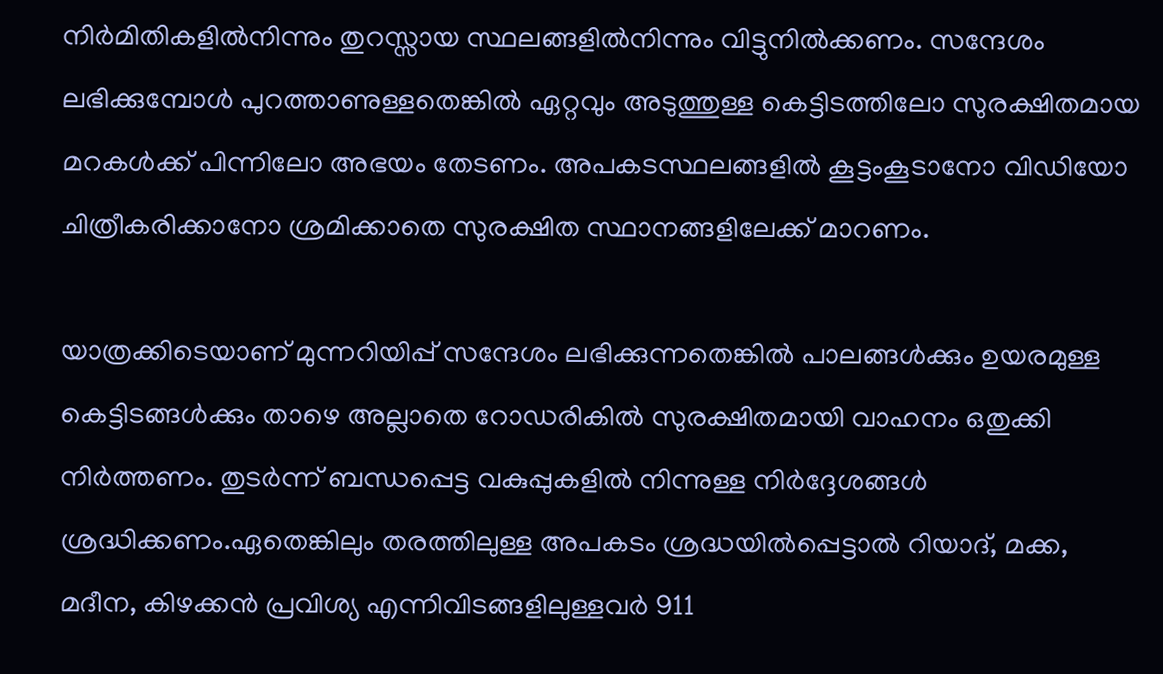നിർമിതികളിൽനിന്നും തുറസ്സായ സ്ഥലങ്ങളിൽനിന്നും വിട്ടുനിൽക്കണം. സന്ദേശം ലഭിക്കുമ്പോൾ പുറത്താണുള്ളതെങ്കിൽ ഏറ്റവും അടുത്തുള്ള കെട്ടിടത്തിലോ സുരക്ഷിതമായ മറകൾക്ക് പിന്നിലോ അഭയം തേടണം. അപകടസ്ഥലങ്ങളിൽ കൂട്ടംകൂടാനോ വിഡിയോ ചിത്രീകരിക്കാനോ ശ്രമിക്കാതെ സുരക്ഷിത സ്ഥാനങ്ങളിലേക്ക് മാറണം.

യാത്രക്കിടെയാണ് മുന്നറിയിപ്പ് സന്ദേശം ലഭിക്കുന്നതെങ്കിൽ പാലങ്ങൾക്കും ഉയരമുള്ള കെട്ടിടങ്ങൾക്കും താഴെ അല്ലാതെ റോഡരികിൽ സുരക്ഷിതമായി വാഹനം ഒതുക്കി നിർത്തണം. തുടർന്ന് ബന്ധപ്പെട്ട വകുപ്പുകളിൽ നിന്നുള്ള നിർദ്ദേശങ്ങൾ ശ്രദ്ധിക്കണം.ഏതെങ്കിലും തരത്തിലുള്ള അപകടം ശ്രദ്ധയിൽപ്പെട്ടാൽ റിയാദ്, മക്ക, മദീന, കിഴക്കൻ പ്രവിശ്യ എന്നിവിടങ്ങളിലുള്ളവർ 911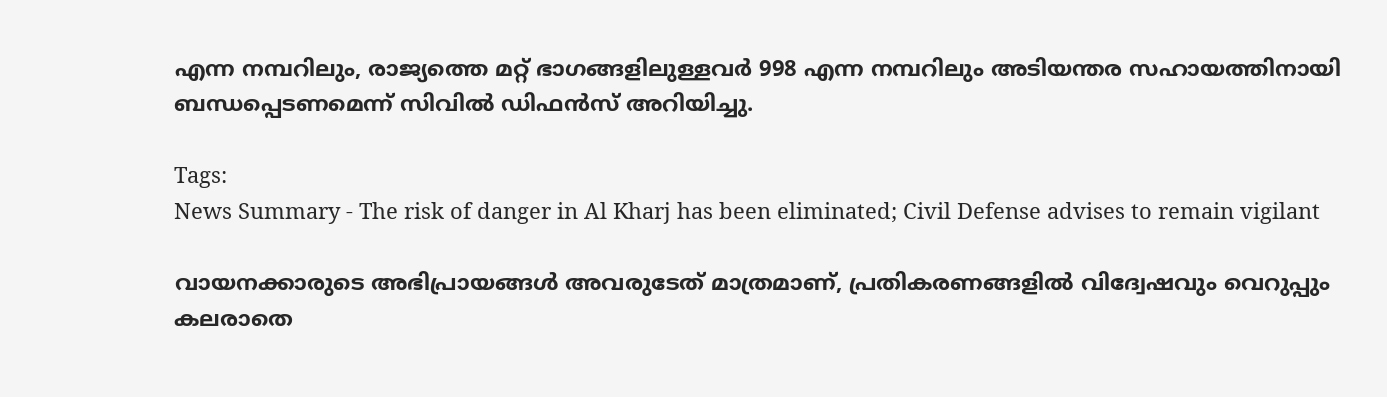എന്ന നമ്പറിലും, രാജ്യത്തെ മറ്റ് ഭാഗങ്ങളിലുള്ളവർ 998 എന്ന നമ്പറിലും അടിയന്തര സഹായത്തിനായി ബന്ധപ്പെടണമെന്ന് സിവിൽ ഡിഫൻസ് അറിയിച്ചു.

Tags:
News Summary - The risk of danger in Al Kharj has been eliminated; Civil Defense advises to remain vigilant

വായനക്കാരുടെ അഭിപ്രായങ്ങള്‍ അവരുടേത് മാത്രമാണ്, പ്രതികരണങ്ങളിൽ വിദ്വേഷവും വെറുപ്പും കലരാതെ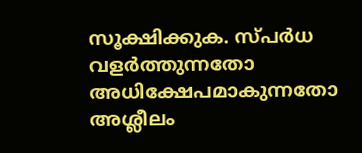സൂക്ഷിക്കുക. സ്പർധ വളർത്തുന്നതോ അധിക്ഷേപമാകുന്നതോ അശ്ലീലം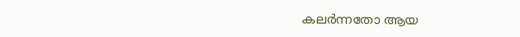കലർന്നതോ ആയ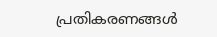പ്രതികരണങ്ങൾ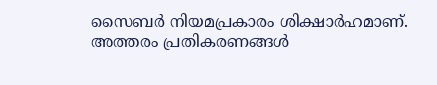സൈബർ നിയമപ്രകാരം ശിക്ഷാർഹമാണ്. അത്തരം പ്രതികരണങ്ങൾ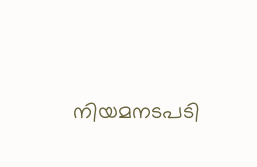നിയമനടപടി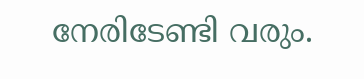നേരിടേണ്ടി വരും.